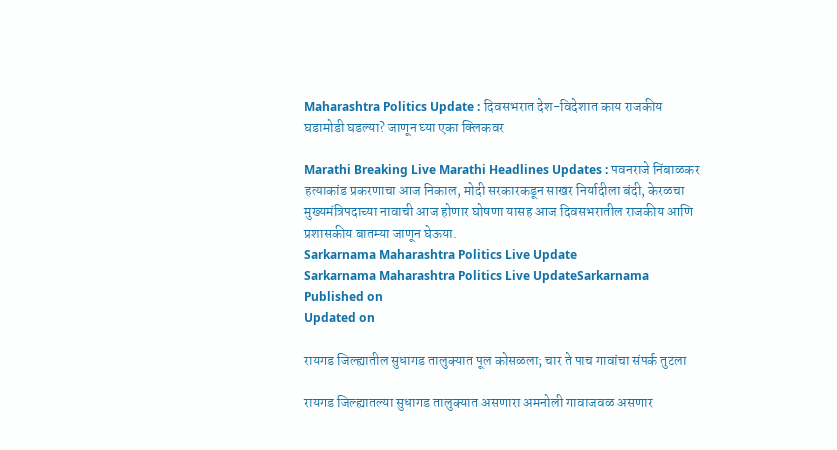Maharashtra Politics Update : दिवसभरात देश-विदेशात काय राजकीय घडामोडी घडल्या? जाणून घ्या एका क्लिकवर

Marathi Breaking Live Marathi Headlines Updates : पवनराजे निंबाळकर हत्याकांड प्रकरणाचा आज निकाल, मोदी सरकारकडून साखर निर्यादीला बंदी, केरळचा मुख्यमंत्रि‍पदाच्या नावाची आज होणार घोषणा यासह आज दिवसभरातील राजकीय आणि प्रशासकीय बातम्या जाणून घेऊया.
Sarkarnama Maharashtra Politics Live Update
Sarkarnama Maharashtra Politics Live UpdateSarkarnama
Published on
Updated on

रायगड जिल्ह्यातील सुधागड तालुक्यात पूल कोसळला; चार ते पाच गावांचा संपर्क तुटला

रायगड जिल्ह्यातल्या सुधागड तालुक्यात असणारा अमनोली गावाजवळ असणार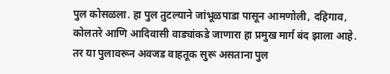पुल कोसळला. हा पुल तुटल्याने जांभूळपाडा पासून आमणोली, दहिगाव, कोलतरे आणि आदिवासी वाड्यांकडे जाणारा हा प्रमुख मार्ग बंद झाला आहे. तर या पुलावरून अवजड वाहतूक सुरू असताना पुल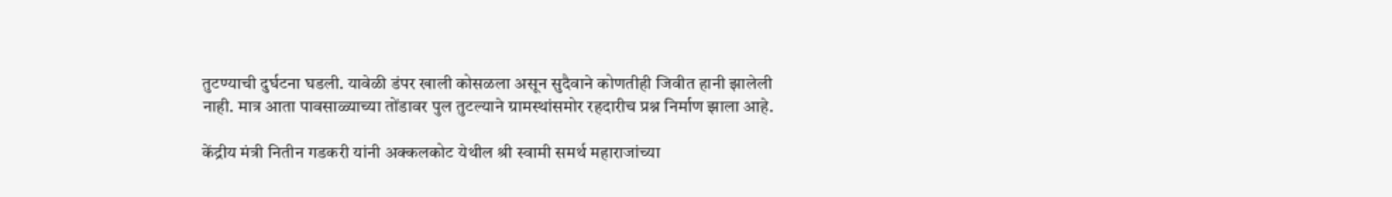तुटण्याची दुर्घटना घडली. यावेळी डंपर खाली कोसळला असून सुदैवाने कोणतीही जिवीत हानी झालेली नाही. मात्र आता पावसाळ्याच्या तोंडावर पुल तुटल्याने ग्रामस्थांसमोर रहदारीच प्रश्न निर्माण झाला आहे.

केंद्रीय मंत्री नितीन गडकरी यांनी अक्कलकोट येथील श्री स्वामी समर्थ महाराजांच्या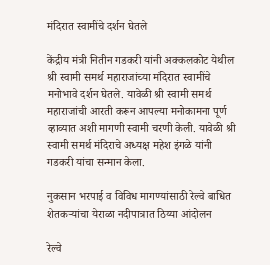मंदिरात स्वामींचे दर्शन घेतले

केंद्रीय मंत्री नितीन गडकरी यांनी अक्कलकोट येथील श्री स्वामी समर्थ महाराजांच्या मंदिरात स्वामींचे मनोभावे दर्शन घेतले. यावेळी श्री स्वामी समर्थ महाराजांची आरती करून आपल्या मनोकामना पूर्ण व्हाव्यात अशी मागणी स्वामी चरणी केली. यावेळी श्री स्वामी समर्थ मंदिराचे अध्यक्ष महेश इंगळे यांनी गडकरी यांचा सन्मान केला.

नुकसान भरपाई व विविध मागण्यांसाठी रेल्वे बाधित शेतकऱ्यांचा येराळा नदीपात्रात ठिय्या आंदोलन

रेल्वे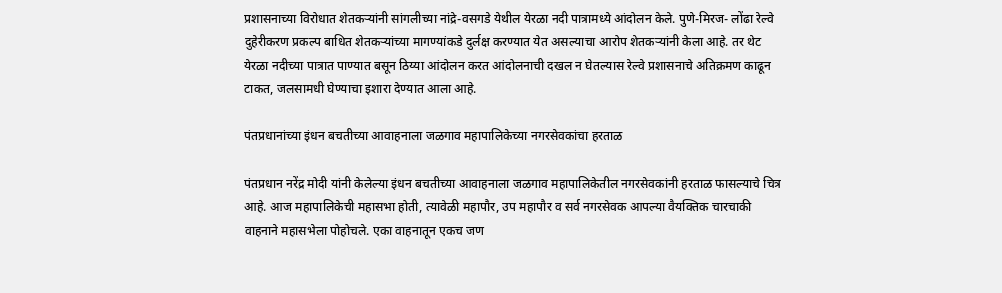प्रशासनाच्या विरोधात शेतकऱ्यांनी सांगलीच्या नांद्रे-वसगडे येथील येरळा नदी पात्रामध्ये आंदोलन केले. पुणे-मिरज- लोंढा रेल्वे दुहेरीकरण प्रकल्प बाधित शेतकऱ्यांच्या मागण्यांकडे दुर्लक्ष करण्यात येत असल्याचा आरोप शेतकऱ्यांनी केला आहे. तर थेट येरळा नदीच्या पात्रात पाण्यात बसून ठिय्या आंदोलन करत आंदोलनाची दखल न घेतल्यास रेल्वे प्रशासनाचे अतिक्रमण काढून टाकत, जलसामधी घेण्याचा इशारा देण्यात आला आहे.

पंतप्रधानांच्या इंधन बचतीच्या आवाहनाला जळगाव महापालिकेच्या नगरसेवकांचा हरताळ

पंतप्रधान नरेंद्र मोदी यांनी केलेल्या इंधन बचतीच्या आवाहनाला जळगाव महापालिकेतील नगरसेवकांनी हरताळ फासल्याचे चित्र आहे. आज महापालिकेची महासभा होती, त्यावेळी महापौर, उप महापौर व सर्व नगरसेवक आपल्या वैयक्तिक चारचाकी वाहनाने महासभेला पोहोचले. एका वाहनातून एकच जण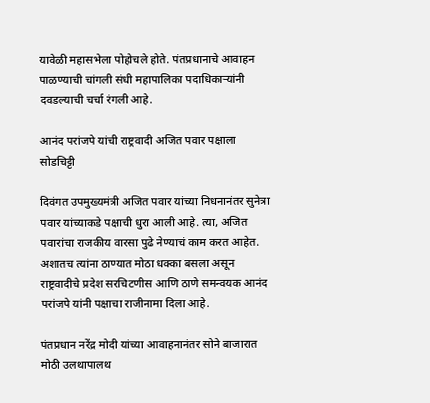यावेळी महासभेला पोहोचले होते. पंतप्रधानाचे आवाहन पाळण्याची चांगली संधी महापालिका पदाधिकाऱ्यांनी दवडल्याची चर्चा रंगली आहे.

आनंद परांजपे यांची राष्ट्रवादी अजित पवार पक्षाला सोडचिट्टी

दिवंगत उपमुख्यमंत्री अजित पवार यांच्या निधनानंतर सुनेत्रा पवार यांच्याकडे पक्षाची धुरा आली आहे. त्या, अजित पवारांचा राजकीय वारसा पुढे नेण्याचं काम करत आहेत. अशातच त्यांना ठाण्यात मोठा धक्का बसला असून राष्ट्रवादीचे प्रदेश सरचिटणीस आणि ठाणे समन्वयक आनंद परांजपे यांनी पक्षाचा राजीनामा दिला आहे.

पंतप्रधान नरेंद्र मोदी यांच्या आवाहनानंतर सोने बाजारात मोठी उलथापालथ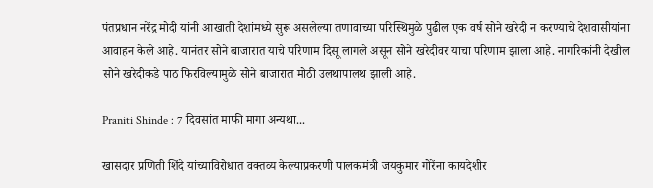पंतप्रधान नरेंद्र मोदी यांनी आखाती देशांमध्ये सुरू असलेल्या तणावाच्या परिस्थिमुळे पुढील एक वर्ष सोने खरेदी न करण्याचे देशवासीयांना आवाहन केले आहे. यानंतर सोने बाजारात याचे परिणाम दिसू लागले असून सोने खरेदीवर याचा परिणाम झाला आहे. नागरिकांनी देखील सोने खरेदीकडे पाठ फिरविल्यामुळे सोने बाजारात मोठी उलथापालथ झाली आहे.

Praniti Shinde : 7 दिवसांत माफी मागा अन्यथा...

खासदार प्रणिती शिंदे यांच्याविरोधात वक्तव्य केल्याप्रकरणी पालकमंत्री जयकुमार गोरेंना कायदेशीर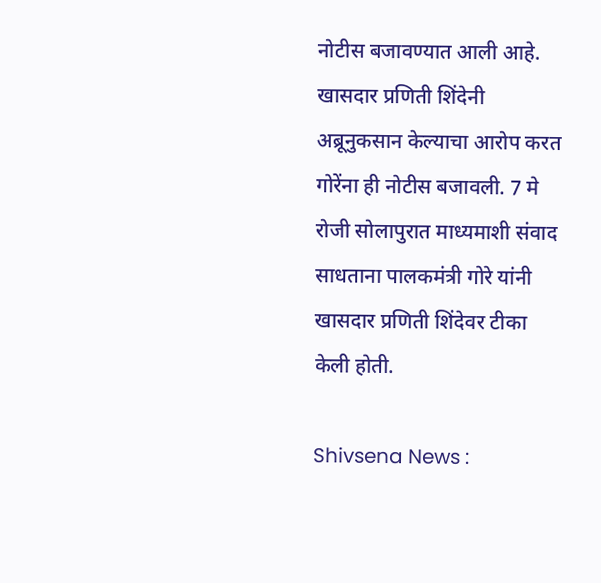नोटीस बजावण्यात आली आहे. खासदार प्रणिती शिंदेनी अब्रूनुकसान केल्याचा आरोप करत गोरेंना ही नोटीस बजावली. 7 मे रोजी सोलापुरात माध्यमाशी संवाद साधताना पालकमंत्री गोरे यांनी खासदार प्रणिती शिंदेवर टीका केली होती.

Shivsena News :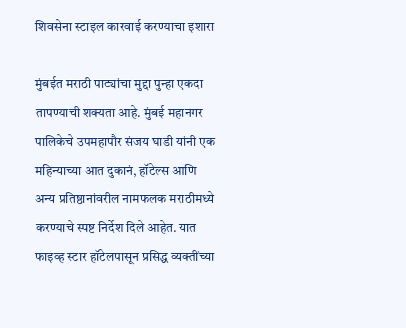शिवसेना स्टाइल कारवाई करण्याचा इशारा

मुंबईत मराठी पाट्यांचा मुद्दा पुन्हा एकदा तापण्याची शक्यता आहे. मुंबई महानगर पालिकेचे उपमहापौर संजय घाडी यांनी एक महिन्याच्या आत दुकानं, हॉटेल्स आणि अन्य प्रतिष्ठानांवरील नामफलक मराठीमध्ये करण्याचे स्पष्ट निर्देश दिले आहेत. यात फाइव्ह स्टार हॉटेलपासून प्रसिद्ध व्यक्तींच्या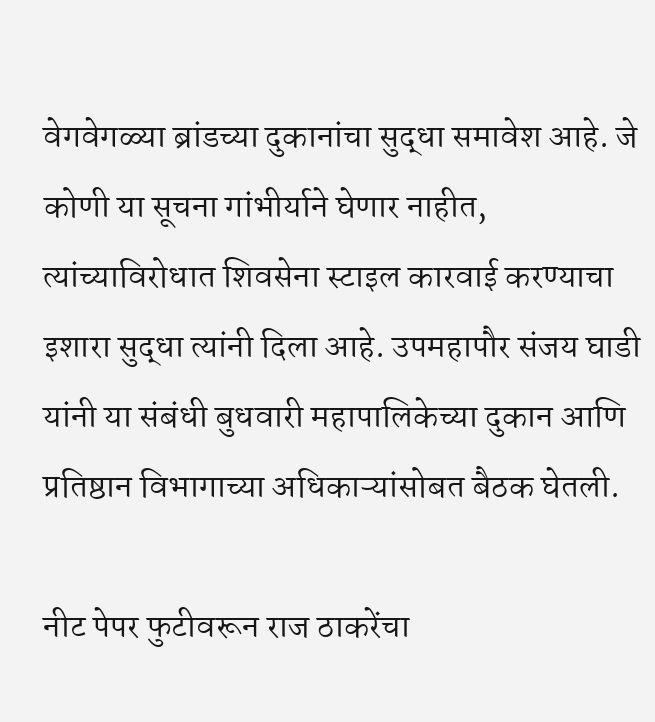वेगवेगळ्या ब्रांडच्या दुकानांचा सुद्धा समावेश आहे. जे कोणी या सूचना गांभीर्याने घेणार नाहीत, त्यांच्याविरोधात शिवसेना स्टाइल कारवाई करण्याचा इशारा सुद्धा त्यांनी दिला आहे. उपमहापौर संजय घाडी यांनी या संबंधी बुधवारी महापालिकेच्या दुकान आणि प्रतिष्ठान विभागाच्या अधिकाऱ्यांसोबत बैठक घेतली.

नीट पेपर फुटीवरून राज ठाकरेंचा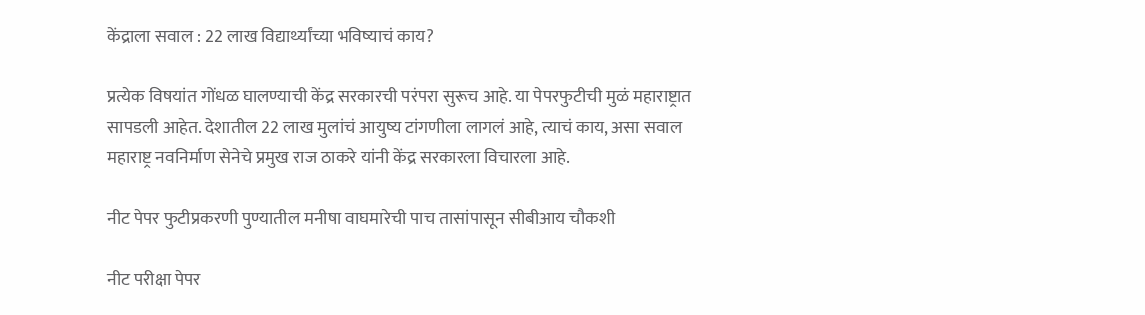केंद्राला सवाल : 22 लाख विद्यार्थ्यांच्या भविष्याचं काय?

प्रत्येक विषयांत गोंधळ घालण्याची केंद्र सरकारची परंपरा सुरूच आहे. या पेपरफुटीची मुळं महाराष्ट्रात सापडली आहेत. देशातील 22 लाख मुलांचं आयुष्य टांगणीला लागलं आहे, त्याचं काय, असा सवाल महाराष्ट्र नवनिर्माण सेनेचे प्रमुख राज ठाकरे यांनी केंद्र सरकारला विचारला आहे.

नीट पेपर फुटीप्रकरणी पुण्यातील मनीषा वाघमारेची पाच तासांपासून सीबीआय चौकशी

नीट परीक्षा पेपर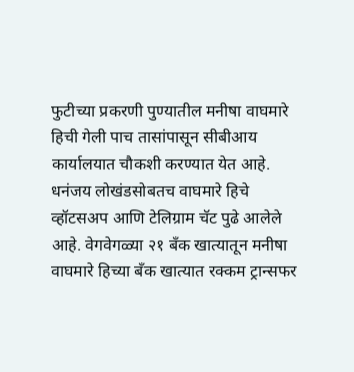फुटीच्या प्रकरणी पुण्यातील मनीषा वाघमारे हिची गेली पाच तासांपासून सीबीआय कार्यालयात चौकशी करण्यात येत आहे. धनंजय लोखंडसोबतच वाघमारे हिचे व्हॉटसअप आणि टेलिग्राम चॅट पुढे आलेले आहे. वेगवेगळ्या २१ बॅंक खात्यातून मनीषा वाघमारे हिच्या बॅंक खात्यात रक्कम ट्रान्सफर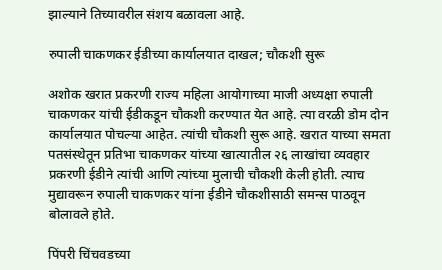झाल्याने तिच्यावरील संशय बळावला आहे.

रुपाली चाकणकर ईडीच्या कार्यालयात दाखल; चौकशी सुरू

अशोक खरात प्रकरणी राज्य महिला आयोगाच्या माजी अध्यक्षा रुपाली चाकणकर यांची ईडीकडून चौकशी करण्यात येत आहे. त्या वरळी डोम दोन कार्यालयात पोचल्या आहेत. त्यांची चौकशी सुरू आहे. खरात याच्या समता पतसंस्थेतून प्रतिभा चाकणकर यांच्या खात्यातील २६ लाखांचा व्यवहार प्रकरणी ईडीने त्यांची आणि त्यांच्या मुलाची चौकशी केली होती. त्याच मुद्यावरून रुपाली चाकणकर यांना ईडीने चौकशीसाठी समन्स पाठवून बोलावले होते.

पिंपरी चिंचवडच्या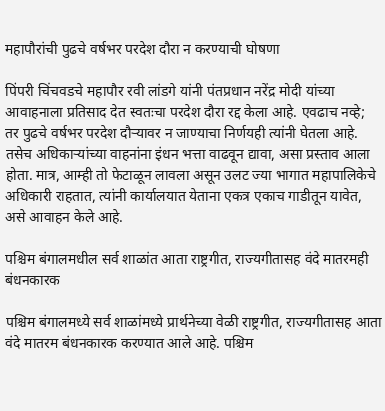महापौरांची पुढचे वर्षभर परदेश दौरा न करण्याची घोषणा

पिंपरी चिंचवडचे महापौर रवी लांडगे यांनी पंतप्रधान नरेंद्र मोदी यांच्या आवाहनाला प्रतिसाद देत स्वतःचा परदेश दौरा रद्द केला आहे. एवढाच नव्हे; तर पुढचे वर्षभर परदेश दौऱ्यावर न जाण्याचा निर्णयही त्यांनी घेतला आहे. तसेच अधिकाऱ्यांच्या वाहनांना इंधन भत्ता वाढवून द्यावा, असा प्रस्ताव आला होता. मात्र, आम्ही तो फेटाळून लावला असून उलट ज्या भागात महापालिकेचे अधिकारी राहतात, त्यांनी कार्यालयात येताना एकत्र एकाच गाडीतून यावेत, असे आवाहन केले आहे.

पश्चिम बंगालमधील सर्व शाळांत आता राष्ट्रगीत, राज्यगीतासह वंदे मातरमही बंधनकारक

पश्चिम बंगालमध्ये सर्व शाळांमध्ये प्रार्थनेच्या वेळी राष्ट्रगीत, राज्यगीतासह आता वंदे मातरम बंधनकारक करण्यात आले आहे. पश्चिम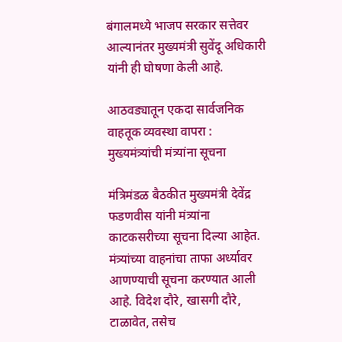बंगालमध्ये भाजप सरकार सत्तेवर आल्यानंतर मुख्यमंत्री सुवेंदू अधिकारी यांनी ही घोषणा केली आहे.

आठवड्यातून एकदा सार्वजनिक वाहतूक व्यवस्था वापरा : मुख्यमंत्र्यांची मंत्र्यांना सूचना

मंत्रिमंडळ बैठकीत मुख्यमंत्री देवेंद्र फडणवीस यांनी मंत्र्यांना काटकसरीच्या सूचना दिल्या आहेत. मंत्र्यांच्या वाहनांचा ताफा अर्ध्यावर आणण्याची सूचना करण्यात आली आहे. विदेश दौरे, खासगी दौरे, टाळावेत, तसेच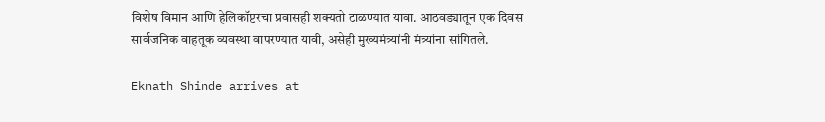विशेष विमान आणि हेलिकॉप्टरचा प्रवासही शक्यतो टाळण्यात यावा. आठवड्यातून एक दिवस सार्वजनिक वाहतूक व्यवस्था वापरण्यात यावी, असेही मुख्यमंत्र्यांनी मंत्र्यांना सांगितले.

Eknath Shinde arrives at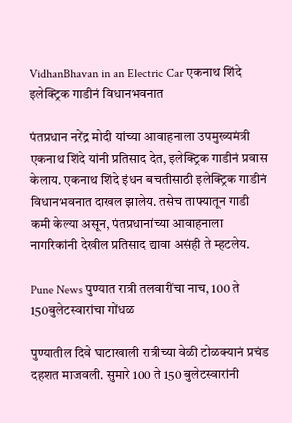VidhanBhavan in an Electric Car एकनाथ शिंदे इलेक्ट्रिक गाडीनं विधानभवनात

पंतप्रधान नरेंद्र मोदी यांच्या आवाहनाला उपमुख्यमंत्री एकनाथ शिंदे यांनी प्रतिसाद देत, इलेक्ट्रिक गाडीनं प्रवास केलाय. एकनाथ शिंदे इंधन बचतीसाठी इलेक्ट्रिक गाडीनं विधानभवनात दाखल झालेय. तसेच ताफ्यातून गाडी कमी केल्या असून, पंतप्रधानांच्या आवाहनाला नागरिकांनी देखील प्रतिसाद द्यावा असंही ते म्हटलेय.

Pune News पुण्यात रात्री तलवारींचा नाच, 100 ते 150बुलेटस्वारांचा गोंधळ

पुण्यातील दिवे घाटाखाली रात्रीच्या वेळी टोळक्यानं प्रचंड दहशत माजवली. सुमारे 100 ते 150 बुलेटस्वारांनी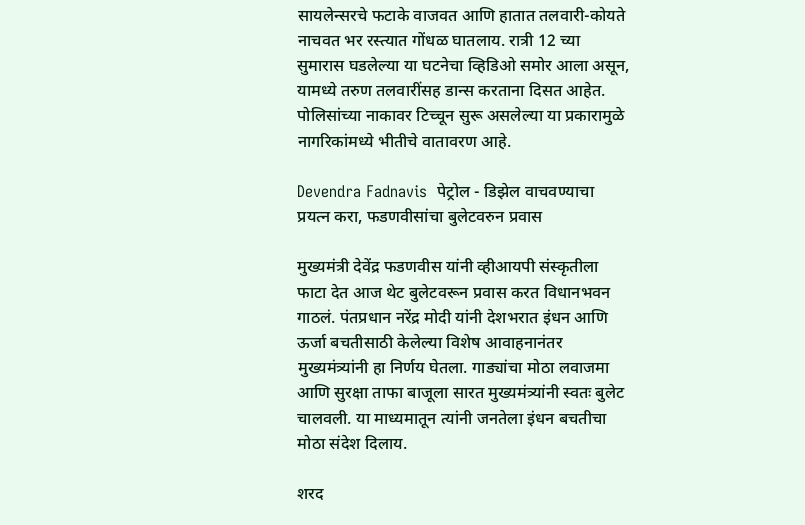सायलेन्सरचे फटाके वाजवत आणि हातात तलवारी-कोयते नाचवत भर रस्त्यात गोंधळ घातलाय. रात्री 12 च्या सुमारास घडलेल्या या घटनेचा व्हिडिओ समोर आला असून, यामध्ये तरुण तलवारींसह डान्स करताना दिसत आहेत. पोलिसांच्या नाकावर टिच्चून सुरू असलेल्या या प्रकारामुळे नागरिकांमध्ये भीतीचे वातावरण आहे.

Devendra Fadnavis  पेट्रोल - डिझेल वाचवण्याचा प्रयत्न करा, फडणवीसांचा बुलेटवरुन प्रवास

मुख्यमंत्री देवेंद्र फडणवीस यांनी व्हीआयपी संस्कृतीला फाटा देत आज थेट बुलेटवरून प्रवास करत विधानभवन गाठलं. पंतप्रधान नरेंद्र मोदी यांनी देशभरात इंधन आणि ऊर्जा बचतीसाठी केलेल्या विशेष आवाहनानंतर मुख्यमंत्र्यांनी हा निर्णय घेतला. गाड्यांचा मोठा लवाजमा आणि सुरक्षा ताफा बाजूला सारत मुख्यमंत्र्यांनी स्वतः बुलेट चालवली. या माध्यमातून त्यांनी जनतेला इंधन बचतीचा मोठा संदेश दिलाय.

शरद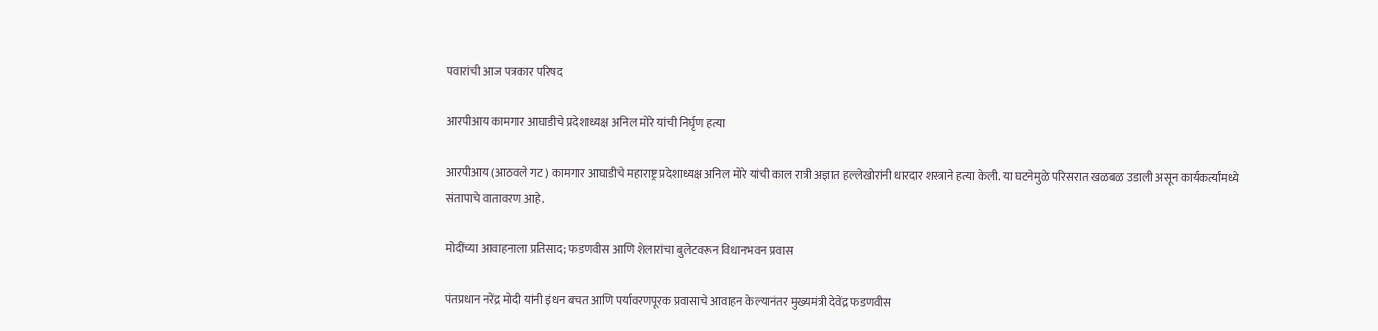पवारांची आज पत्रकार परिषद

आरपीआय कामगार आघाडीचे प्रदेशाध्यक्ष अनिल मोरे यांची निर्घृण हत्या

आरपीआय (आठवले गट) कामगार आघाडीचे महाराष्ट्र प्रदेशाध्यक्ष अनिल मोरे यांची काल रात्री अज्ञात हल्लेखोरांनी धारदार शस्त्राने हत्या केली. या घटनेमुळे परिसरात खळबळ उडाली असून कार्यकर्त्यांमध्ये संतापाचे वातावरण आहे.

मोदींच्या आवाहनाला प्रतिसाद; फडणवीस आणि शेलारांचा बुलेटवरून विधानभवन प्रवास

पंतप्रधान नरेंद्र मोदी यांनी इंधन बचत आणि पर्यावरणपूरक प्रवासाचे आवाहन केल्यानंतर मुख्यमंत्री देवेंद्र फडणवीस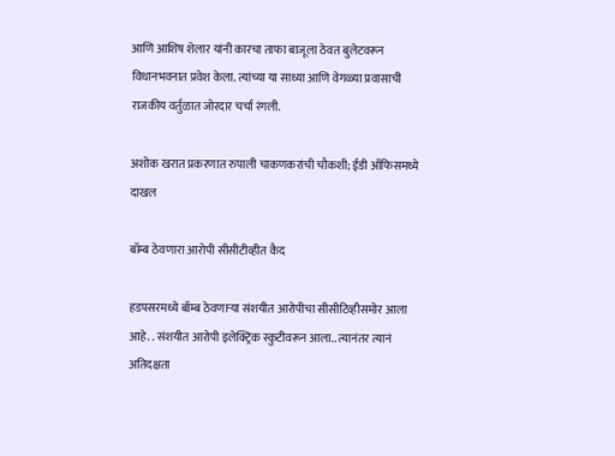आणि आशिष शेलार यांनी कारचा ताफा बाजूला ठेवत बुलेटवरून विधानभवनात प्रवेश केला. त्यांच्या या साध्या आणि वेगळ्या प्रवासाची राजकीय वर्तुळात जोरदार चर्चा रंगली.

अशोक खरात प्रकरणात रुपाली चाकणकरांची चौकशी; ईडी ऑफिसमध्ये दाखल

बॉम्ब ठेवणारा आरोपी सीसीटीव्हीत कैद

हडपसरमध्ये बॉम्ब ठेवणाऱ्या संशयीत आरोपीचा सीसीटिव्हीसमोर आला आहे. . संशयीत आरोपी इलेक्ट्रिक स्कुटीवरून आला.. त्यानंतर त्यानं अतिदक्षता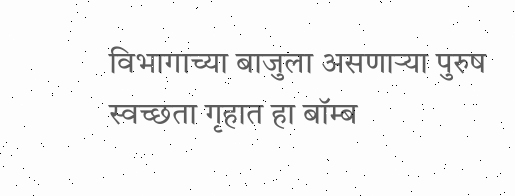विभागाच्या बाजुला असणाऱ्या पुरुष स्वच्छता गृहात हा बॉम्ब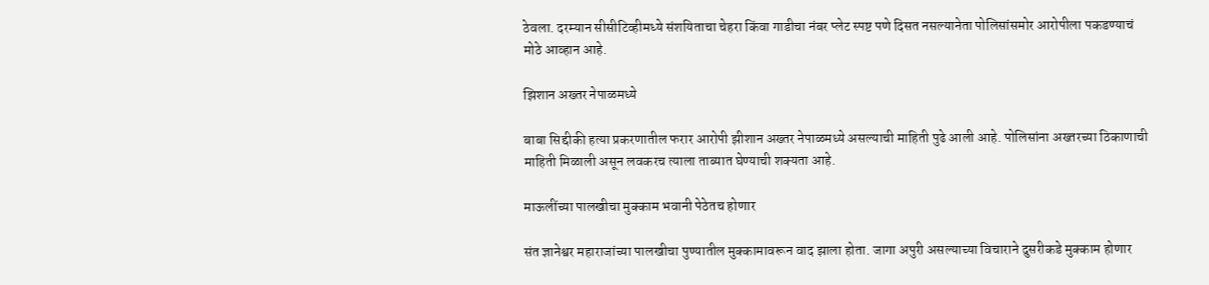ठेवला. दरम्यान सीसीटिव्हीमध्ये संशयिताचा चेहरा किंवा गाडीचा नंबर प्लेट स्पष्ट पणे दिसत नसल्यानेता पोलिसांसमोर आरोपीला पकडण्याचं मोठे आव्हान आहे.

झिशान अख्तर नेपाळमध्ये

बाबा सिद्दीकी हत्या प्रकरणातील फरार आरोपी झीशान अख्तर नेपाळमध्ये असल्याची माहिती पुढे आली आहे. पोलिसांना अख्तरच्या ठिकाणाची माहिती मिळाली असून लवकरच त्याला ताब्यात घेण्याची शक्यता आहे.

माऊलींच्या पालखीचा मुक्काम भवानी पेठेतच होणार

संत ज्ञानेश्वर महाराजांच्या पालखीचा पुण्यातील मुक्कामावरून वाद झाला होता. जागा अपुरी असल्याच्या विचाराने दुसरीकडे मुक्काम होणार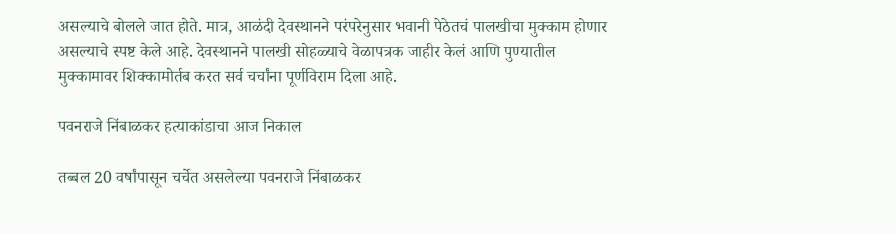असल्याचे बोलले जात होते. मात्र, आळंदी देवस्थानने परंपरेनुसार भवानी पेठेतचं पालखीचा मुक्काम होणार असल्याचे स्पष्ट केले आहे. देवस्थानने पालखी सोहळ्याचे वेळापत्रक जाहीर केलं आणि पुण्यातील मुक्कामावर शिक्कामोर्तब करत सर्व चर्चांना पूर्णविराम दिला आहे.

पवनराजे निंबाळकर हत्याकांडाचा आज निकाल

तब्बल 20 वर्षांपासून चर्चेत असलेल्या पवनराजे निंबाळकर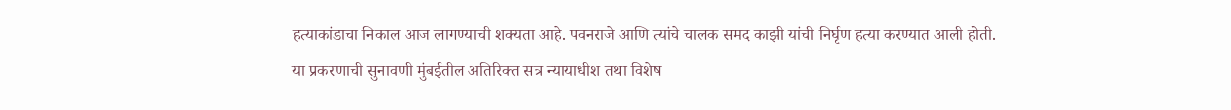हत्याकांडाचा निकाल आज लागण्याची शक्यता आहे. पवनराजे आणि त्यांचे चालक समद काझी यांची निर्घृण हत्या करण्यात आली होती. या प्रकरणाची सुनावणी मुंबईतील अतिरिक्त सत्र न्यायाधीश तथा विशेष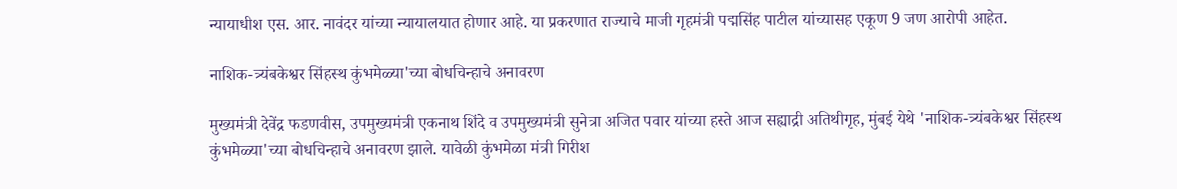न्यायाधीश एस. आर. नावंदर यांच्या न्यायालयात होणार आहे. या प्रकरणात राज्याचे माजी गृहमंत्री पद्मसिंह पाटील यांच्यासह एकूण 9 जण आरोपी आहेत.

नाशिक-त्र्यंबकेश्वर सिंहस्थ कुंभमेळ्या'च्या बोधचिन्हाचे अनावरण

मुख्यमंत्री देवेंद्र फडणवीस, उपमुख्यमंत्री एकनाथ शिंदे व उपमुख्यमंत्री सुनेत्रा अजित पवार यांच्या हस्ते आज सह्याद्री अतिथीगृह, मुंबई येथे 'नाशिक-त्र्यंबकेश्वर सिंहस्थ कुंभमेळ्या'च्या बोधचिन्हाचे अनावरण झाले. यावेळी कुंभमेळा मंत्री गिरीश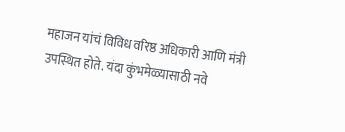महाजन यांचं विविध वरिष्ठ अधिकारी आणि मंत्री उपस्थित होते. यंदा कुंभमेळ्यासाठी नवे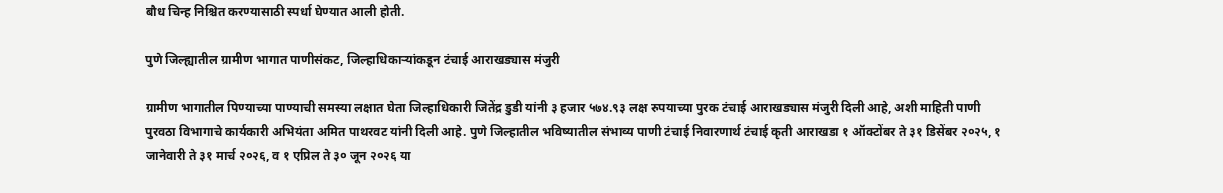बौध चिन्ह निश्चित करण्यासाठी स्पर्धा घेण्यात आली होती.

पुणे जिल्ह्यातील ग्रामीण भागात पाणीसंकट, जिल्हाधिकाऱ्यांकडून टंचाई आराखड्यास मंजुरी

ग्रामीण भागातील पिण्याच्या पाण्याची समस्या लक्षात घेता जिल्हाधिकारी जितेंद्र डुडी यांनी ३ हजार ५७४.९३ लक्ष रुपयाच्या पुरक टंचाई आराखड्यास मंजुरी दिली आहे, अशी माहिती पाणी पुरवठा विभागाचे कार्यकारी अभियंता अमित पाथरवट यांनी दिली आहे. पुणे जिल्हातील भविष्यातील संभाव्य पाणी टंचाई निवारणार्थ टंचाई कृती आराखडा १ ऑक्टोंबर ते ३१ डिसेंबर २०२५, १ जानेवारी ते ३१ मार्च २०२६, व १ एप्रिल ते ३० जून २०२६ या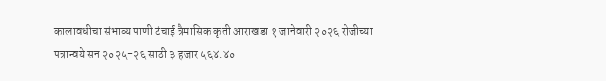कालावधीचा संभाव्य पाणी टंचाई त्रैमासिक कृती आराखडा १ जानेवारी २०२६ रोजीच्या पत्रान्वये सन २०२५-२६ साठी ३ हजार ५६४.४०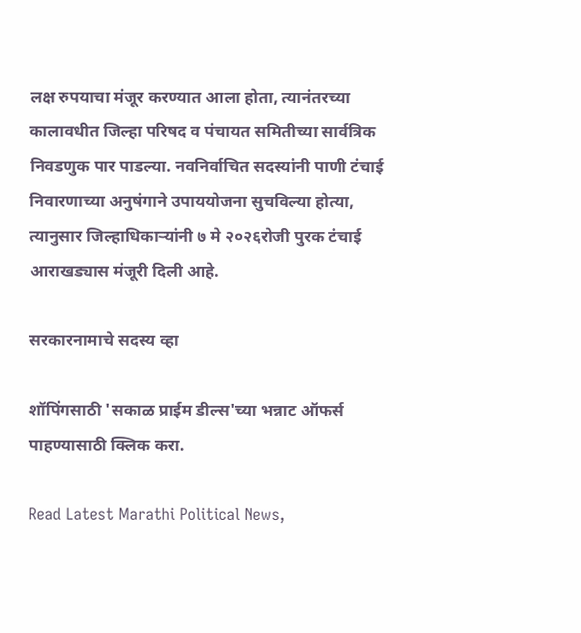लक्ष रुपयाचा मंजूर करण्यात आला होता, त्यानंतरच्या कालावधीत जिल्हा परिषद व पंचायत समितीच्या सार्वत्रिक निवडणुक पार पाडल्या. नवनिर्वाचित सदस्यांनी पाणी टंचाई निवारणाच्या अनुषंगाने उपाययोजना सुचविल्या होत्या, त्यानुसार जिल्हाधिकाऱ्यांनी ७ मे २०२६रोजी पुरक टंचाई आराखड्यास मंजूरी दिली आहे.

सरकारनामाचे सदस्य व्हा

शॉपिंगसाठी 'सकाळ प्राईम डील्स'च्या भन्नाट ऑफर्स पाहण्यासाठी क्लिक करा.

Read Latest Marathi Political News,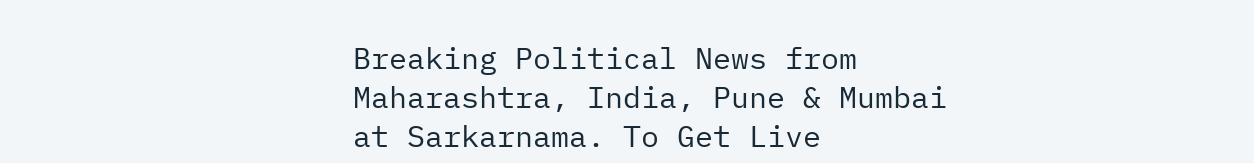Breaking Political News from Maharashtra, India, Pune & Mumbai at Sarkarnama. To Get Live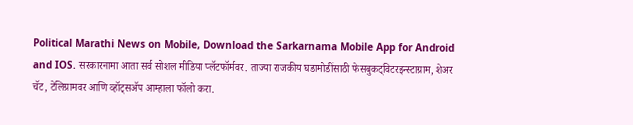Political Marathi News on Mobile, Download the Sarkarnama Mobile App for Android and IOS. सरकारनामा आता सर्व सोशल मीडिया प्लॅटफॉर्मवर. ताज्या राजकीय घडामोडींसाठी फेसबुकट्विटरइन्स्टाग्राम, शेअर चॅट, टेलिग्रामवर आणि व्हॉट्सॲप आम्हाला फॉलो करा.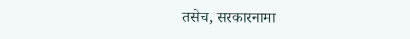तसेच, सरकारनामा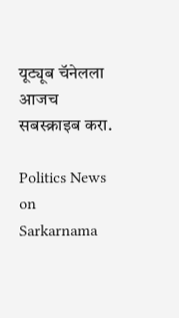यूट्यूब चॅनेलला आजच सबस्क्राइब करा.

Politics News on Sarkarnama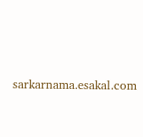sarkarnama.esakal.com